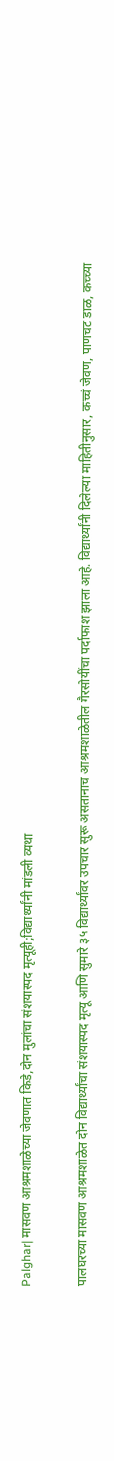Palghar| मासवण आश्रमशाळेच्या जेवणात किडे,दोन मुलांचा संशयास्पद मृत्यूही;विद्यार्थ्यांनी मांडली व्यथा

पालघरच्या मासवण आश्रमशाळेत दोन विद्यार्थ्यांचा संशयास्पद मृत्यू आणि सुमारे ३५ विद्यार्थ्यांवर उपचार सुरू असतानाच आश्रमशाळेतील गैरसोयींचा पर्दाफाश झाला आहे. विद्यार्थ्यांनी दिलेल्या माहितीनुसार, कच्चं जेवण, पाणचट डाळ, कच्च्या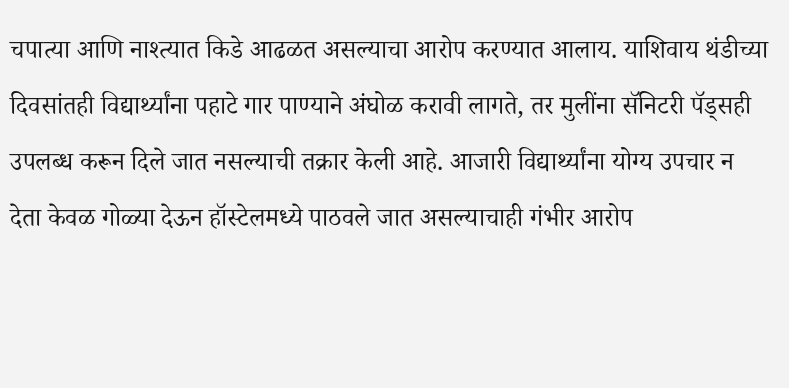चपात्या आणि नाश्त्यात किडे आढळत असल्याचा आरोप करण्यात आलाय. याशिवाय थंडीच्या दिवसांतही विद्यार्थ्यांना पहाटे गार पाण्याने अंघोळ करावी लागते, तर मुलींना सॅनिटरी पॅड्सही उपलब्ध करून दिले जात नसल्याची तक्रार केली आहे. आजारी विद्यार्थ्यांना योग्य उपचार न देता केवळ गोळ्या देऊन हॉस्टेलमध्ये पाठवले जात असल्याचाही गंभीर आरोप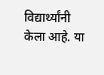विद्यार्थ्यांनी केला आहे. या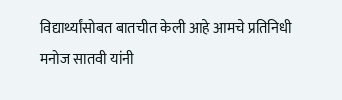विद्यार्थ्यांसोबत बातचीत केली आहे आमचे प्रतिनिधी मनोज सातवी यांनी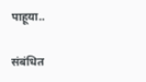पाहूया..

संबंधित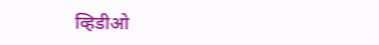व्हिडीओ